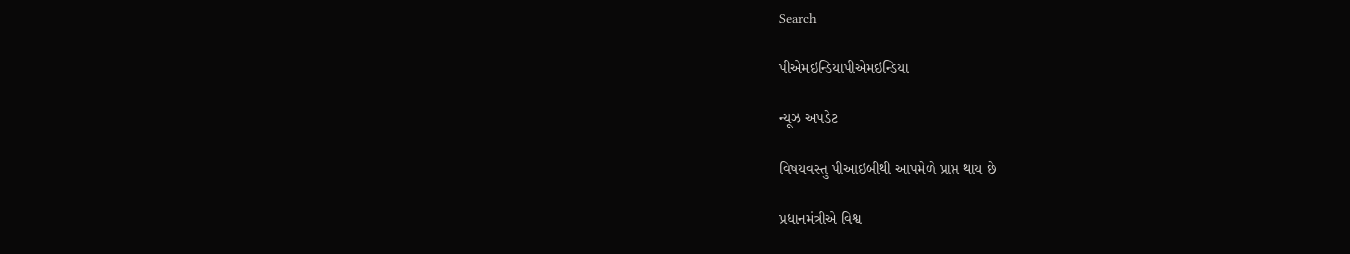Search

પીએમઇન્ડિયાપીએમઇન્ડિયા

ન્યૂઝ અપડેટ

વિષયવસ્તુ પીઆઇબીથી આપમેળે પ્રાપ્ત થાય છે

પ્રધાનમંત્રીએ વિશ્વ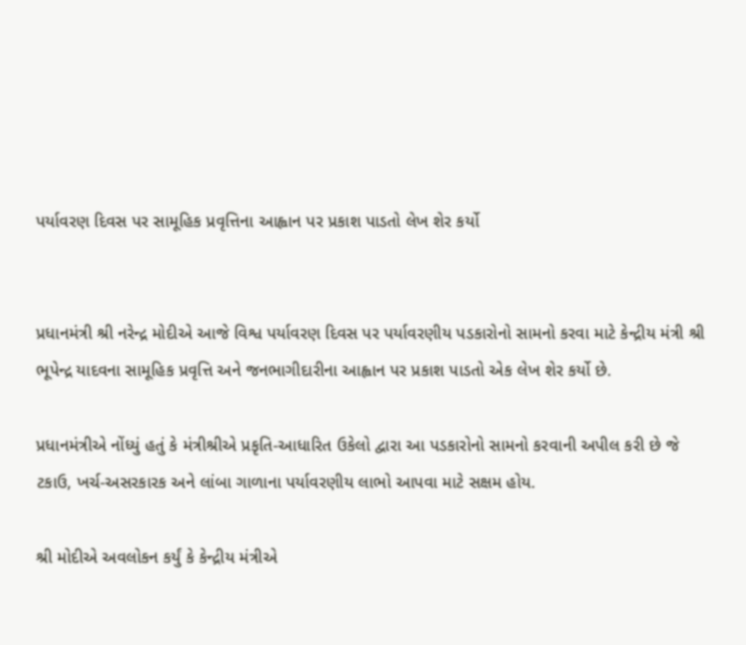પર્યાવરણ દિવસ પર સામૂહિક પ્રવૃત્તિના આહ્વાન પર પ્રકાશ પાડતો લેખ શેર કર્યો


પ્રધાનમંત્રી શ્રી નરેન્દ્ર મોદીએ આજે વિશ્વ પર્યાવરણ દિવસ પર પર્યાવરણીય પડકારોનો સામનો કરવા માટે કેન્દ્રીય મંત્રી શ્રી ભૂપેન્દ્ર યાદવના સામૂહિક પ્રવૃત્તિ અને જનભાગીદારીના આહ્વાન પર પ્રકાશ પાડતો એક લેખ શેર કર્યો છે.

પ્રધાનમંત્રીએ નોંધ્યું હતું કે મંત્રીશ્રીએ પ્રકૃતિ-આધારિત ઉકેલો દ્વારા આ પડકારોનો સામનો કરવાની અપીલ કરી છે જે ટકાઉ, ખર્ચ-અસરકારક અને લાંબા ગાળાના પર્યાવરણીય લાભો આપવા માટે સક્ષમ હોય.

શ્રી મોદીએ અવલોકન કર્યું કે કેન્દ્રીય મંત્રીએ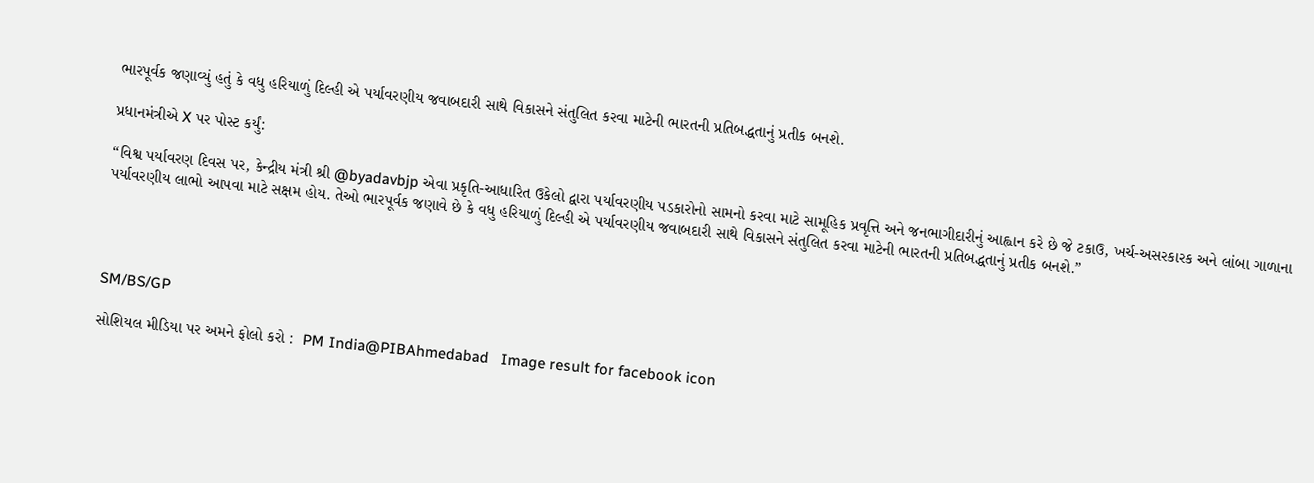ભારપૂર્વક જણાવ્યું હતું કે વધુ હરિયાળું દિલ્હી એ પર્યાવરણીય જવાબદારી સાથે વિકાસને સંતુલિત કરવા માટેની ભારતની પ્રતિબદ્ધતાનું પ્રતીક બનશે.

પ્રધાનમંત્રીએ X પર પોસ્ટ કર્યું:

“વિશ્વ પર્યાવરણ દિવસ પર, કેન્દ્રીય મંત્રી શ્રી @byadavbjp એવા પ્રકૃતિ-આધારિત ઉકેલો દ્વારા પર્યાવરણીય પડકારોનો સામનો કરવા માટે સામૂહિક પ્રવૃત્તિ અને જનભાગીદારીનું આહ્વાન કરે છે જે ટકાઉ, ખર્ચ-અસરકારક અને લાંબા ગાળાના પર્યાવરણીય લાભો આપવા માટે સક્ષમ હોય. તેઓ ભારપૂર્વક જણાવે છે કે વધુ હરિયાળું દિલ્હી એ પર્યાવરણીય જવાબદારી સાથે વિકાસને સંતુલિત કરવા માટેની ભારતની પ્રતિબદ્ધતાનું પ્રતીક બનશે.”




SM/BS/GP

સોશિયલ મીડિયા પર અમને ફોલો કરો :  PM India@PIBAhmedabad   Image result for facebook icon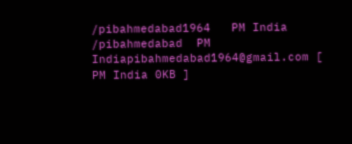/pibahmedabad1964   PM India /pibahmedabad  PM Indiapibahmedabad1964@gmail.com [ PM India 0KB ]